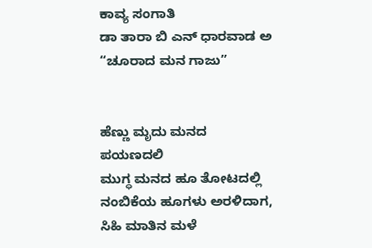ಕಾವ್ಯ ಸಂಗಾತಿ
ಡಾ ತಾರಾ ಬಿ ಎನ್ ಧಾರವಾಡ ಅ
“ಚೂರಾದ ಮನ ಗಾಜು”


ಹೆಣ್ಣು ಮೃದು ಮನದ ಪಯಣದಲಿ
ಮುಗ್ಧ ಮನದ ಹೂ ತೋಟದಲ್ಲಿ
ನಂಬಿಕೆಯ ಹೂಗಳು ಅರಳಿದಾಗ,
ಸಿಹಿ ಮಾತಿನ ಮಳೆ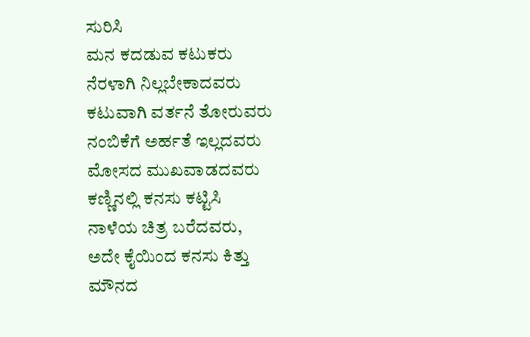ಸುರಿಸಿ
ಮನ ಕದಡುವ ಕಟುಕರು
ನೆರಳಾಗಿ ನಿಲ್ಲಬೇಕಾದವರು
ಕಟುವಾಗಿ ವರ್ತನೆ ತೋರುವರು
ನಂಬಿಕೆಗೆ ಅರ್ಹತೆ ಇಲ್ಲದವರು
ಮೋಸದ ಮುಖವಾಡದವರು
ಕಣ್ಣಿನಲ್ಲಿ ಕನಸು ಕಟ್ಟಿಸಿ
ನಾಳೆಯ ಚಿತ್ರ ಬರೆದವರು,
ಅದೇ ಕೈಯಿಂದ ಕನಸು ಕಿತ್ತು
ಮೌನದ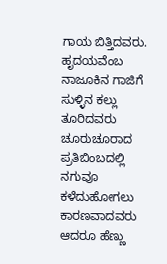ಗಾಯ ಬಿತ್ತಿದವರು.
ಹೃದಯವೆಂಬ ನಾಜೂಕಿನ ಗಾಜಿಗೆ
ಸುಳ್ಳಿನ ಕಲ್ಲು ತೂರಿದವರು
ಚೂರುಚೂರಾದ ಪ್ರತಿಬಿಂಬದಲ್ಲಿ
ನಗುವೂ ಕಳೆದುಹೋಗಲು ಕಾರಣವಾದವರು
ಆದರೂ ಹೆಣ್ಣು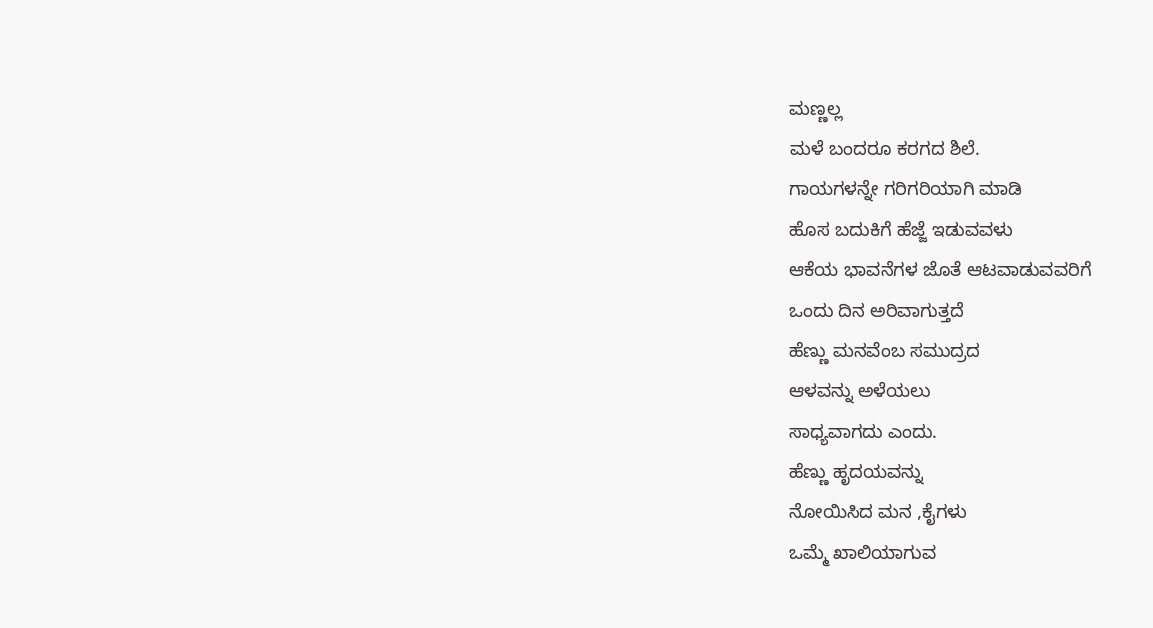ಮಣ್ಣಲ್ಲ
ಮಳೆ ಬಂದರೂ ಕರಗದ ಶಿಲೆ.
ಗಾಯಗಳನ್ನೇ ಗರಿಗರಿಯಾಗಿ ಮಾಡಿ
ಹೊಸ ಬದುಕಿಗೆ ಹೆಜ್ಜೆ ಇಡುವವಳು
ಆಕೆಯ ಭಾವನೆಗಳ ಜೊತೆ ಆಟವಾಡುವವರಿಗೆ
ಒಂದು ದಿನ ಅರಿವಾಗುತ್ತದೆ
ಹೆಣ್ಣು ಮನವೆಂಬ ಸಮುದ್ರದ
ಆಳವನ್ನು ಅಳೆಯಲು
ಸಾಧ್ಯವಾಗದು ಎಂದು.
ಹೆಣ್ಣು ಹೃದಯವನ್ನು
ನೋಯಿಸಿದ ಮನ ,ಕೈಗಳು
ಒಮ್ಮೆ ಖಾಲಿಯಾಗುವ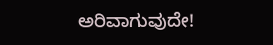ಅರಿವಾಗುವುದೇ!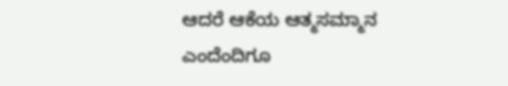ಆದರೆ ಆಕೆಯ ಆತ್ಮಸಮ್ಮಾನ
ಎಂದೆಂದಿಗೂ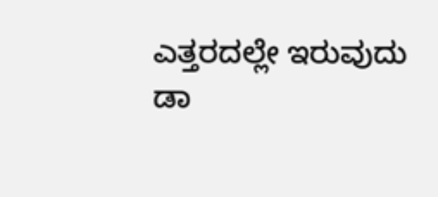ಎತ್ತರದಲ್ಲೇ ಇರುವುದು
ಡಾ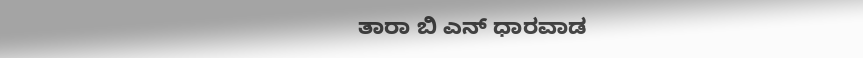ತಾರಾ ಬಿ ಎನ್ ಧಾರವಾಡ